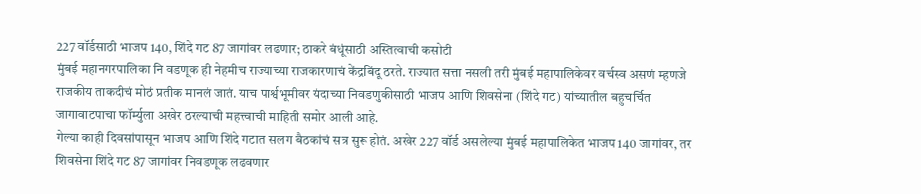227 वॉर्डसाठी भाजप 140, शिंदे गट 87 जागांवर लढणार; ठाकरे बंधूंसाठी अस्तित्वाची कसोटी
मुंबई महानगरपालिका नि वडणूक ही नेहमीच राज्याच्या राजकारणाचं केंद्रबिंदू ठरते. राज्यात सत्ता नसली तरी मुंबई महापालिकेवर वर्चस्व असणं म्हणजे राजकीय ताकदीचं मोठं प्रतीक मानलं जातं. याच पार्श्वभूमीवर यंदाच्या निवडणुकीसाठी भाजप आणि शिवसेना (शिंदे गट) यांच्यातील बहुचर्चित जागावाटपाचा फॉर्म्युला अखेर ठरल्याची महत्त्वाची माहिती समोर आली आहे.
गेल्या काही दिवसांपासून भाजप आणि शिंदे गटात सलग बैठकांचं सत्र सुरू होतं. अखेर 227 वॉर्ड असलेल्या मुंबई महापालिकेत भाजप 140 जागांवर, तर शिवसेना शिंदे गट 87 जागांवर निवडणूक लढवणार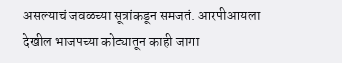असल्याचं जवळच्या सूत्रांकडून समजतं. आरपीआयला देखील भाजपच्या कोट्यातून काही जागा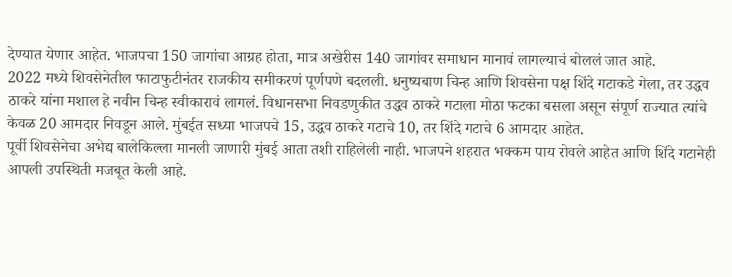देण्यात येणार आहेत. भाजपचा 150 जागांचा आग्रह होता, मात्र अखेरीस 140 जागांवर समाधान मानावं लागल्याचं बोललं जात आहे.
2022 मध्ये शिवसेनेतील फाटाफुटीनंतर राजकीय समीकरणं पूर्णपणे बदलली. धनुष्यबाण चिन्ह आणि शिवसेना पक्ष शिंदे गटाकडे गेला, तर उद्धव ठाकरे यांना मशाल हे नवीन चिन्ह स्वीकारावं लागलं. विधानसभा निवडणुकीत उद्धव ठाकरे गटाला मोठा फटका बसला असून संपूर्ण राज्यात त्यांचे केवळ 20 आमदार निवडून आले. मुंबईत सध्या भाजपचे 15, उद्धव ठाकरे गटाचे 10, तर शिंदे गटाचे 6 आमदार आहेत.
पूर्वी शिवसेनेचा अभेद्य बालेकिल्ला मानली जाणारी मुंबई आता तशी राहिलेली नाही. भाजपने शहरात भक्कम पाय रोवले आहेत आणि शिंदे गटानेही आपली उपस्थिती मजबूत केली आहे.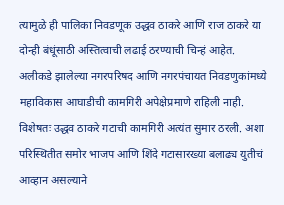त्यामुळे ही पालिका निवडणूक उद्धव ठाकरे आणि राज ठाकरे या दोन्ही बंधूंसाठी अस्तित्वाची लढाई ठरण्याची चिन्हं आहेत.
अलीकडे झालेल्या नगरपरिषद आणि नगरपंचायत निवडणुकांमध्ये महाविकास आघाडीची कामगिरी अपेक्षेप्रमाणे राहिली नाही. विशेषतः उद्धव ठाकरे गटाची कामगिरी अत्यंत सुमार ठरली. अशा परिस्थितीत समोर भाजप आणि शिंदे गटासारख्या बलाढ्य युतीचं आव्हान असल्याने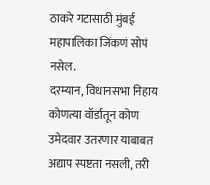ठाकरे गटासाठी मुंबई महापालिका जिंकणं सोपं नसेल.
दरम्यान, विधानसभा निहाय कोणत्या वॉर्डातून कोण उमेदवार उतरणार याबाबत अद्याप स्पष्टता नसली, तरी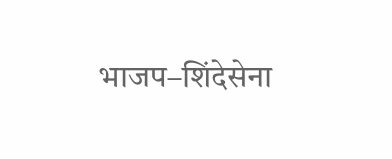भाजप–शिंदेसेना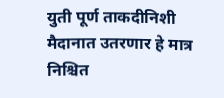युती पूर्ण ताकदीनिशी मैदानात उतरणार हे मात्र निश्चित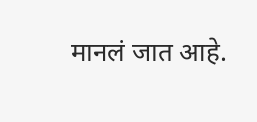मानलं जात आहे.